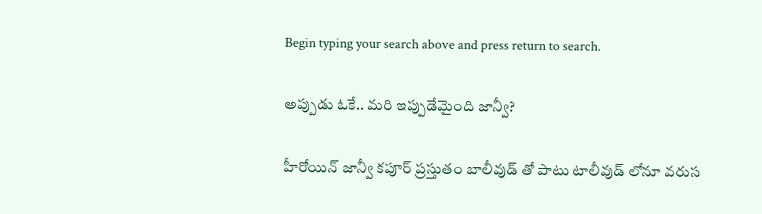Begin typing your search above and press return to search.

అప్పుడు ఓకే.. మరి ఇప్పుడేమైంది జాన్వీ?

హీరోయిన్ జాన్వీ కపూర్ ప్రస్తుతం బాలీవుడ్‌ తో పాటు టాలీవుడ్‌ లోనూ వరుస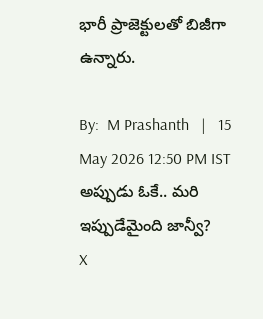భారీ ప్రాజెక్టులతో బిజీగా ఉన్నారు.

By:  M Prashanth   |   15 May 2026 12:50 PM IST
అప్పుడు ఓకే.. మరి ఇప్పుడేమైంది జాన్వీ?
X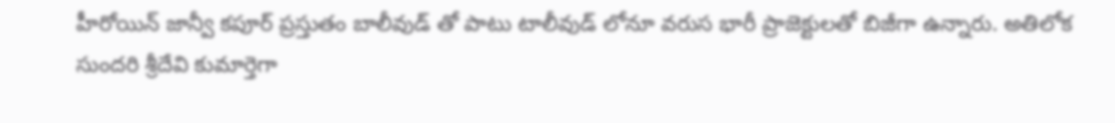హీరోయిన్ జాన్వీ కపూర్ ప్రస్తుతం బాలీవుడ్‌ తో పాటు టాలీవుడ్‌ లోనూ వరుస భారీ ప్రాజెక్టులతో బిజీగా ఉన్నారు. అతిలోక సుందరి శ్రీదేవి కుమార్తెగా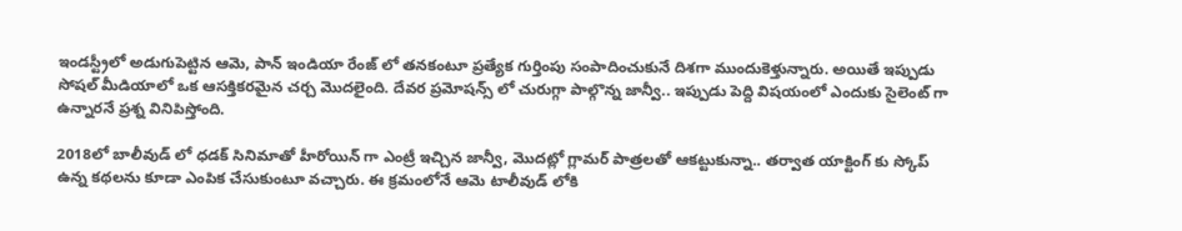ఇండస్ట్రీలో అడుగుపెట్టిన ఆమె, పాన్ ఇండియా రేంజ్ లో తనకంటూ ప్రత్యేక గుర్తింపు సంపాదించుకునే దిశగా ముందుకెళ్తున్నారు. అయితే ఇప్పుడు సోషల్ మీడియాలో ఒక ఆసక్తికరమైన చర్చ మొదలైంది. దేవర ప్రమోషన్స్‌ లో చురుగ్గా పాల్గొన్న జాన్వీ.. ఇప్పుడు పెద్ది విషయంలో ఎందుకు సైలెంట్‌ గా ఉన్నారనే ప్రశ్న వినిపిస్తోంది.

2018లో బాలీవుడ్‌ లో ధడక్ సినిమాతో హీరోయిన్‌ గా ఎంట్రీ ఇచ్చిన జాన్వీ, మొదట్లో గ్లామర్ పాత్రలతో ఆకట్టుకున్నా.. తర్వాత యాక్టింగ్ కు స్కోప్ ఉన్న కథలను కూడా ఎంపిక చేసుకుంటూ వచ్చారు. ఈ క్రమంలోనే ఆమె టాలీవుడ్‌ లోకి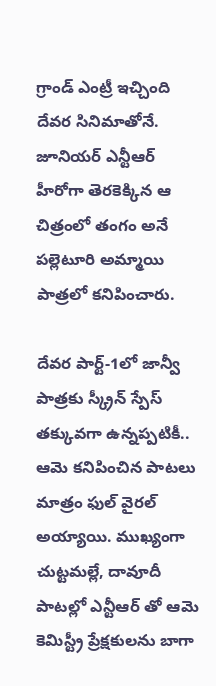గ్రాండ్ ఎంట్రీ ఇచ్చింది దేవర సినిమాతోనే. జూనియర్ ఎన్టీఆర్ హీరోగా తెరకెక్కిన ఆ చిత్రంలో తంగం అనే పల్లెటూరి అమ్మాయి పాత్రలో కనిపించారు.

దేవర పార్ట్-1లో జాన్వీ పాత్రకు స్క్రీన్ స్పేస్ తక్కువగా ఉన్నప్పటికీ.. ఆమె కనిపించిన పాటలు మాత్రం ఫుల్ వైరల్ అయ్యాయి. ముఖ్యంగా చుట్టమల్లే, దావూదీ పాటల్లో ఎన్టీఆర్‌ తో ఆమె కెమిస్ట్రీ ప్రేక్షకులను బాగా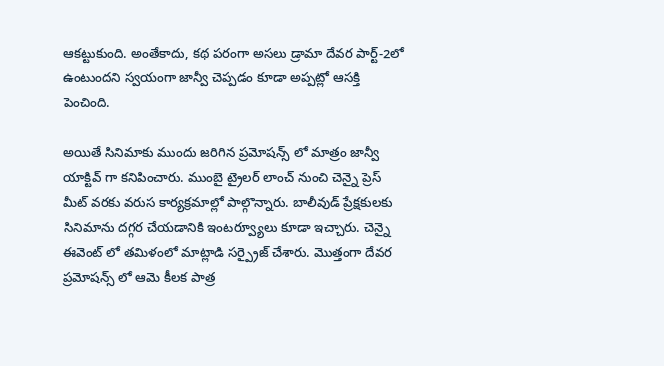ఆకట్టుకుంది. అంతేకాదు, కథ పరంగా అసలు డ్రామా దేవర పార్ట్-2లో ఉంటుందని స్వయంగా జాన్వీ చెప్పడం కూడా అప్పట్లో ఆసక్తి పెంచింది.

అయితే సినిమాకు ముందు జరిగిన ప్రమోషన్స్‌ లో మాత్రం జాన్వీ యాక్టివ్‌ గా కనిపించారు. ముంబై ట్రైలర్ లాంచ్ నుంచి చెన్నై ప్రెస్ మీట్ వరకు వరుస కార్యక్రమాల్లో పాల్గొన్నారు. బాలీవుడ్ ప్రేక్షకులకు సినిమాను దగ్గర చేయడానికి ఇంటర్వ్యూలు కూడా ఇచ్చారు. చెన్నై ఈవెంట్‌ లో తమిళంలో మాట్లాడి సర్ప్రైజ్ చేశారు. మొత్తంగా దేవర ప్రమోషన్స్‌ లో ఆమె కీలక పాత్ర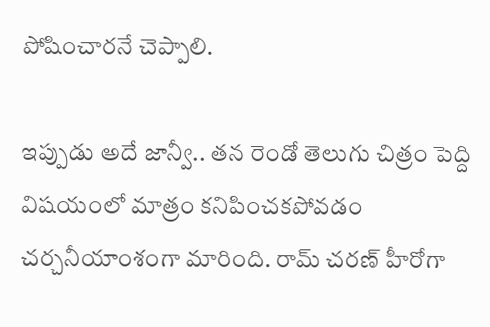పోషించారనే చెప్పాలి.

ఇప్పుడు అదే జాన్వీ.. తన రెండో తెలుగు చిత్రం పెద్ది విషయంలో మాత్రం కనిపించకపోవడం చర్చనీయాంశంగా మారింది. రామ్ చరణ్ హీరోగా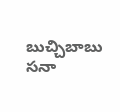బుచ్చిబాబు సనా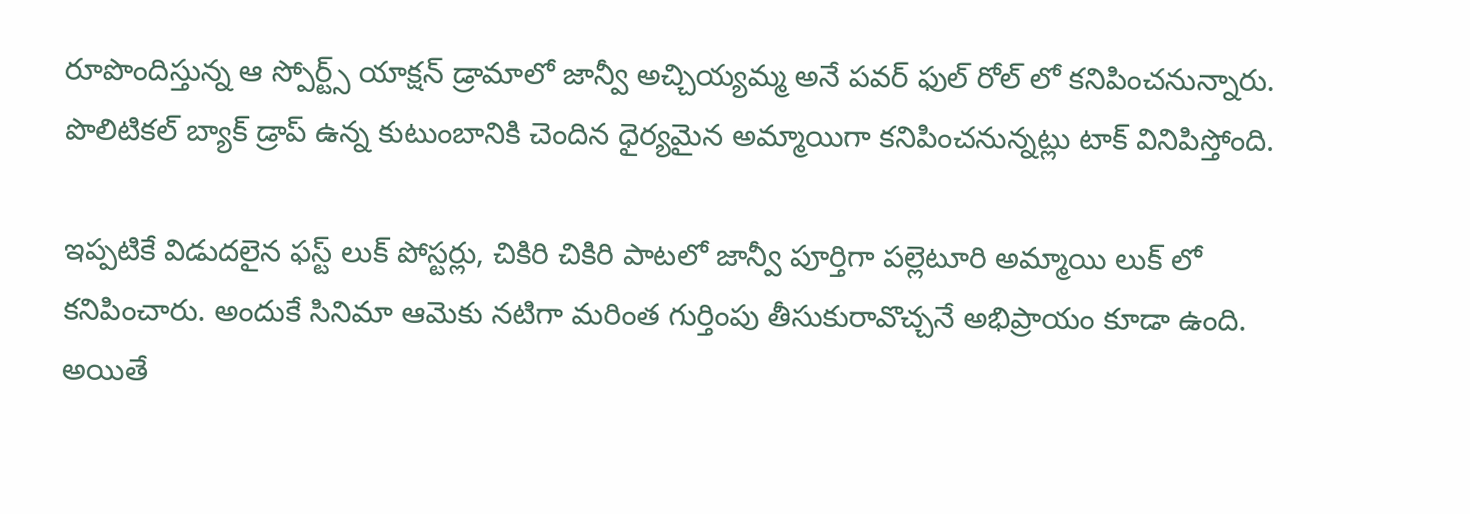రూపొందిస్తున్న ఆ స్పోర్ట్స్ యాక్షన్ డ్రామాలో జాన్వీ అచ్చియ్యమ్మ అనే పవర్‌ ఫుల్ రోల్ లో కనిపించనున్నారు. పొలిటికల్ బ్యాక్ డ్రాప్ ఉన్న కుటుంబానికి చెందిన ధైర్యమైన అమ్మాయిగా కనిపించనున్నట్లు టాక్ వినిపిస్తోంది.

ఇప్పటికే విడుదలైన ఫస్ట్ లుక్ పోస్టర్లు, చికిరి చికిరి పాటలో జాన్వీ పూర్తిగా పల్లెటూరి అమ్మాయి లుక్‌ లో కనిపించారు. అందుకే సినిమా ఆమెకు నటిగా మరింత గుర్తింపు తీసుకురావొచ్చనే అభిప్రాయం కూడా ఉంది. అయితే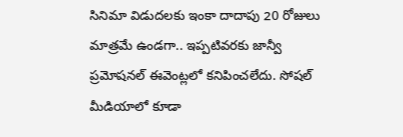సినిమా విడుదలకు ఇంకా దాదాపు 20 రోజులు మాత్రమే ఉండగా.. ఇప్పటివరకు జాన్వీ ప్రమోషనల్ ఈవెంట్లలో కనిపించలేదు. సోషల్ మీడియాలో కూడా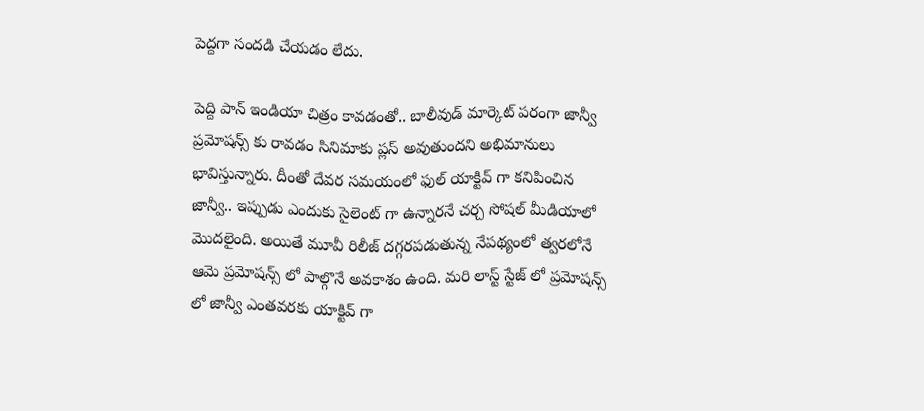పెద్దగా సందడి చేయడం లేదు.

పెద్ది పాన్ ఇండియా చిత్రం కావడంతో.. బాలీవుడ్ మార్కెట్ పరంగా జాన్వీ ప్రమోషన్స్‌ కు రావడం సినిమాకు ప్లస్ అవుతుందని అభిమానులు భావిస్తున్నారు. దీంతో దేవర సమయంలో ఫుల్ యాక్టివ్‌ గా కనిపించిన జాన్వీ.. ఇప్పుడు ఎందుకు సైలెంట్‌ గా ఉన్నారనే చర్చ సోషల్ మీడియాలో మొదలైంది. అయితే మూవీ రిలీజ్ దగ్గరపడుతున్న నేపథ్యంలో త్వరలోనే ఆమె ప్రమోషన్స్‌ లో పాల్గొనే అవకాశం ఉంది. మరి లాస్ట్ స్టేజ్ లో ప్రమోషన్స్ లో జాన్వీ ఎంతవరకు యాక్టివ్‌ గా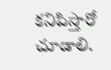కనిపిస్తారో చూడాలి.